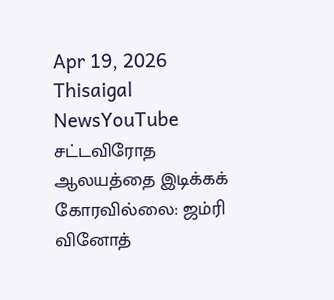Apr 19, 2026
Thisaigal NewsYouTube
சட்டவிரோத ஆலயத்தை இடிக்கக் கோரவில்லை: ஜம்ரி வினோத்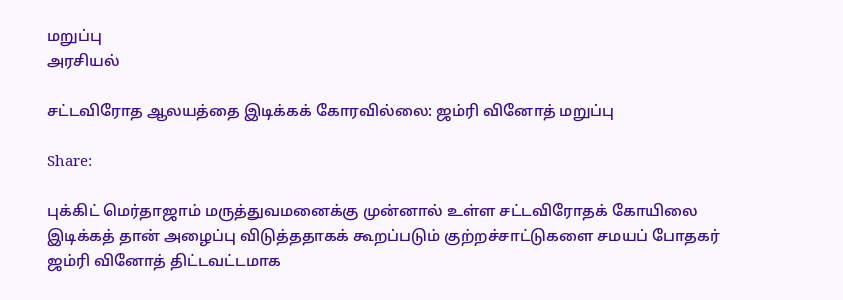மறுப்பு
அரசியல்

சட்டவிரோத ஆலயத்தை இடிக்கக் கோரவில்லை: ஜம்ரி வினோத் மறுப்பு

Share:

புக்கிட் மெர்தாஜாம் மருத்துவமனைக்கு முன்னால் உள்ள சட்டவிரோதக் கோயிலை இடிக்கத் தான் அழைப்பு விடுத்ததாகக் கூறப்படும் குற்றச்சாட்டுகளை சமயப் போதகர் ஜம்ரி வினோத் திட்டவட்டமாக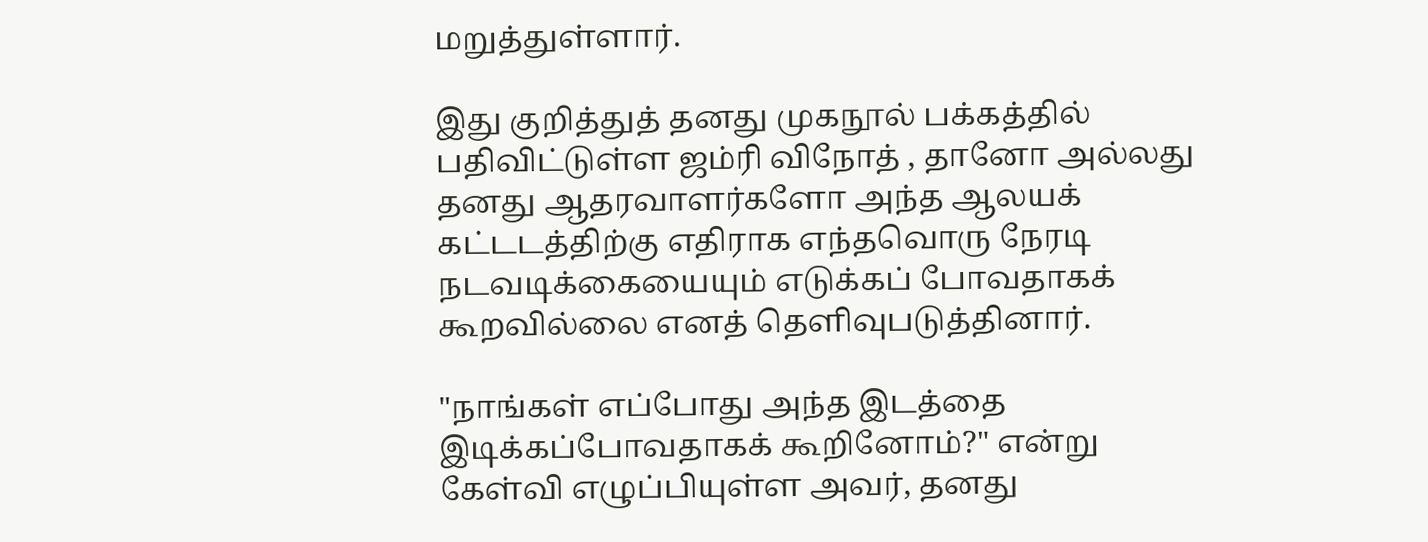மறுத்துள்ளார்.

இது குறித்துத் தனது முகநூல் பக்கத்தில் பதிவிட்டுள்ள ஜம்ரி விநோத் , தானோ அல்லது தனது ஆதரவாளர்களோ அந்த ஆலயக் கட்டடத்திற்கு எதிராக எந்தவொரு நேரடி நடவடிக்கையையும் எடுக்கப் போவதாகக் கூறவில்லை எனத் தெளிவுபடுத்தினார்.

"நாங்கள் எப்போது அந்த இடத்தை இடிக்கப்போவதாகக் கூறினோம்?" என்று கேள்வி எழுப்பியுள்ள அவர், தனது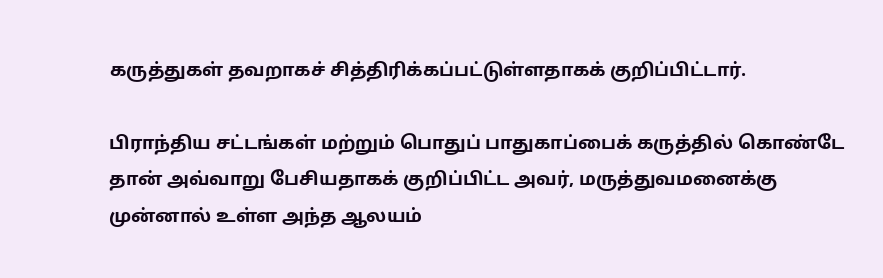கருத்துகள் தவறாகச் சித்திரிக்கப்பட்டுள்ளதாகக் குறிப்பிட்டார்.

பிராந்திய சட்டங்கள் மற்றும் பொதுப் பாதுகாப்பைக் கருத்தில் கொண்டே தான் அவ்வாறு பேசியதாகக் குறிப்பிட்ட அவர், மருத்துவமனைக்கு முன்னால் உள்ள அந்த ஆலயம்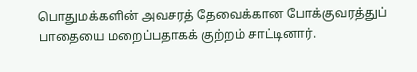பொதுமக்களின் அவசரத் தேவைக்கான போக்குவரத்துப் பாதையை மறைப்பதாகக் குற்றம் சாட்டினார்.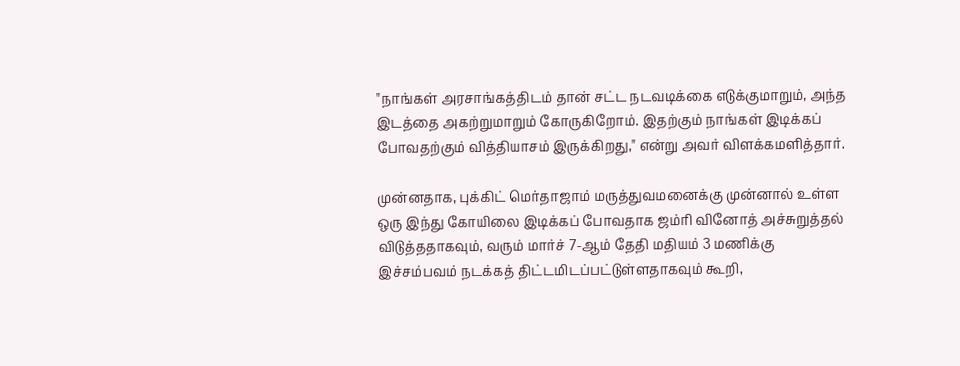"நாங்கள் அரசாங்கத்திடம் தான் சட்ட நடவடிக்கை எடுக்குமாறும், அந்த இடத்தை அகற்றுமாறும் கோருகிறோம். இதற்கும் நாங்கள் இடிக்கப் போவதற்கும் வித்தியாசம் இருக்கிறது," என்று அவர் விளக்கமளித்தார்.

முன்னதாக, புக்கிட் மெர்தாஜாம் மருத்துவமனைக்கு முன்னால் உள்ள ஒரு இந்து கோயிலை இடிக்கப் போவதாக ஜம்ரி வினோத் அச்சுறுத்தல் விடுத்ததாகவும், வரும் மார்ச் 7-ஆம் தேதி மதியம் 3 மணிக்கு இச்சம்பவம் நடக்கத் திட்டமிடப்பட்டுள்ளதாகவும் கூறி,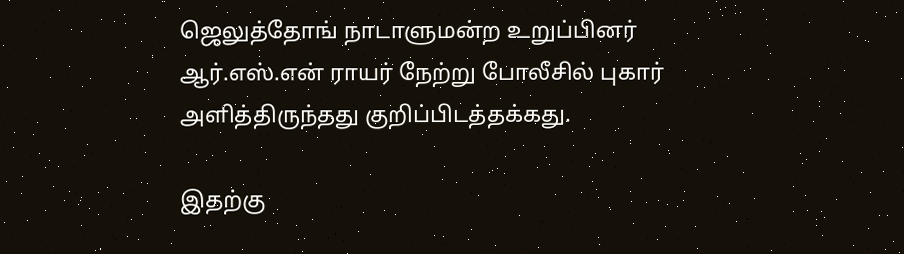ஜெலுத்தோங் நாடாளுமன்ற உறுப்பினர் ஆர்.எஸ்.என் ராயர் நேற்று போலீசில் புகார் அளித்திருந்தது குறிப்பிடத்தக்கது.

இதற்கு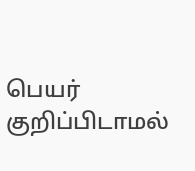பெயர் குறிப்பிடாமல்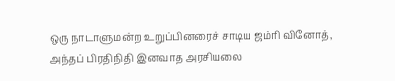ஒரு நாடாளுமன்ற உறுப்பினரைச் சாடிய ஜம்ரி வினோத், அந்தப் பிரதிநிதி இனவாத அரசியலை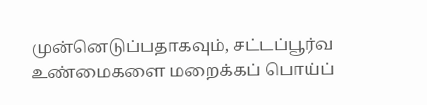முன்னெடுப்பதாகவும், சட்டப்பூர்வ உண்மைகளை மறைக்கப் பொய்ப்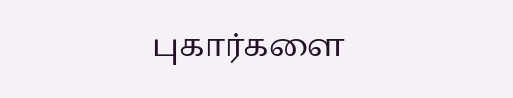புகார்களை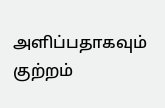அளிப்பதாகவும் குற்றம்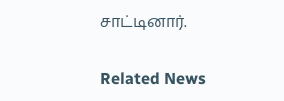சாட்டினார்.

Related News